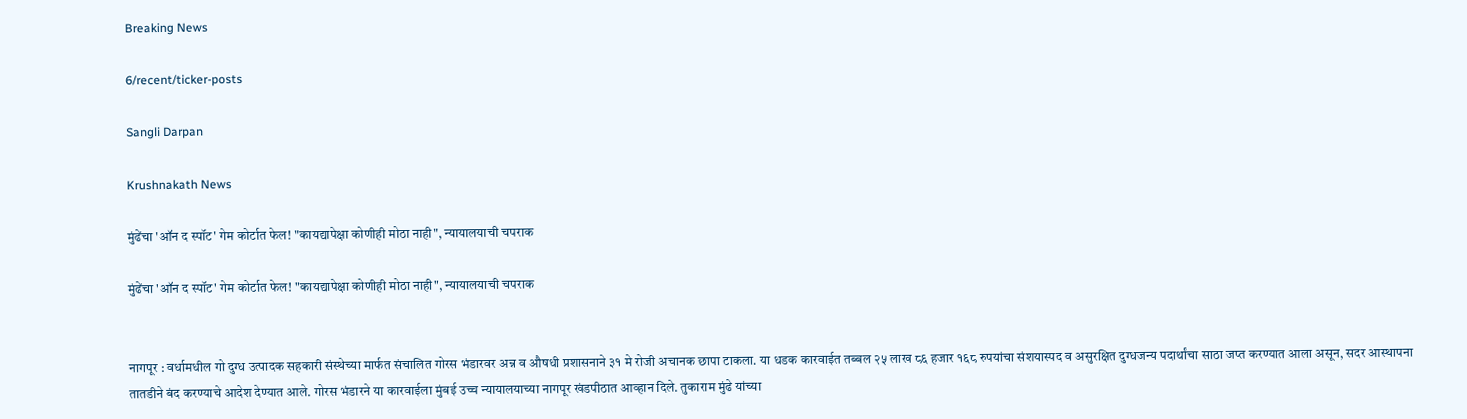Breaking News

6/recent/ticker-posts

Sangli Darpan

Krushnakath News

मुंढेंचा 'ऑन द स्पॉट' गेम कोर्टात फेल! "कायद्यापेक्षा कोणीही मोठा नाही", न्यायालयाची चपराक

मुंढेंचा 'ऑन द स्पॉट' गेम कोर्टात फेल! "कायद्यापेक्षा कोणीही मोठा नाही", न्यायालयाची चपराक


नागपूर : वर्धामधील गो दुग्ध उत्पादक सहकारी संस्थेच्या मार्फत संचालित गोरस भंडारवर अन्न व औषधी प्रशासनाने ३१ मे रोजी अचानक छापा टाकला. या धडक कारवाईत तब्बल २५ लाख ८६ हजार १६८ रुपयांचा संशयास्पद व असुरक्षित दुग्धजन्य पदार्थांचा साठा जप्त करण्यात आला असून, सदर आस्थापना तातडीने बंद करण्याचे आदेश देण्यात आले. गोरस भंडारने या कारवाईला मुंबई उच्च न्यायालयाच्या नागपूर खंडपीठात आव्हान दिले. तुकाराम मुंढे यांच्या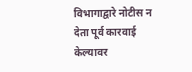विभागाद्वारे नोटीस न देता पूर्व कारवाई केल्यावर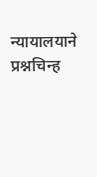न्यायालयाने प्रश्नचिन्ह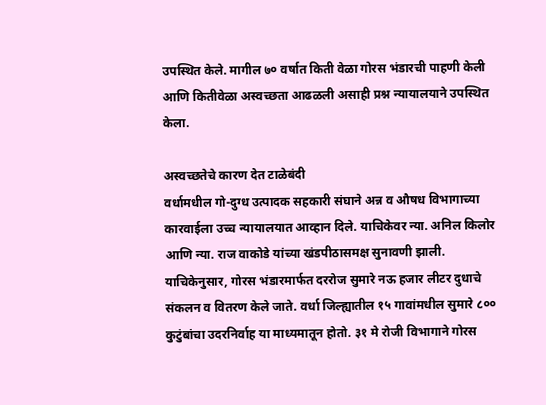उपस्थित केले. मागील ७० वर्षात किती वेळा गोरस भंडारची पाहणी केली आणि कितीवेळा अस्वच्छता आढळली असाही प्रश्न न्यायालयाने उपस्थित केला.

अस्वच्छतेचे कारण देत टाळेबंदी
वर्धामधील गो-दुग्ध उत्पादक सहकारी संघाने अन्न व औषध विभागाच्या कारवाईला उच्च न्यायालयात आव्हान दिले. याचिकेवर न्या. अनिल किलोर आणि न्या. राज वाकोडे यांच्या खंडपीठासमक्ष सुनावणी झाली. याचिकेनुसार, गोरस भंडारमार्फत दररोज सुमारे नऊ हजार लीटर दुधाचे संकलन व वितरण केले जाते. वर्धा जिल्ह्यातील १५ गावांमधील सुमारे ८०० कुटुंबांचा उदरनिर्वाह या माध्यमातून होतो. ३१ मे रोजी विभागाने गोरस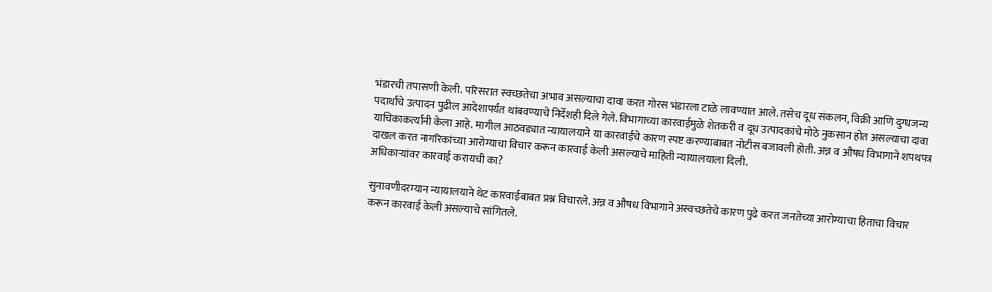भंडारची तपासणी केली. परिसरात स्वच्छतेचा अभाव असल्याचा दावा करत गोरस भंडारला टाळे लावण्यात आले. तसेच दूध संकलन, विक्री आणि दुग्धजन्य पदार्थांचे उत्पादन पुढील आदेशापर्यंत थांबवण्याचे निर्देशही दिले गेले. विभागाच्या कारवाईमुळे शेतकरी व दूध उत्पादकांचे मोठे नुकसान होत असल्याचा दावा याचिकाकर्त्यांनी केला आहे. मागील आठवड्यात न्यायालयाने या कारवाईचे कारण स्पष्ट करण्याबाबत नोटीस बजावली होती. अन्न व औषध विभागाने शपथपत्र दाखल करत नागरिकांच्या आरोग्याचा विचार करून कारवाई केली असल्याचे माहिती न्यायालयाला दिली.
अधिकाऱ्यांवर कारवाई करायची का?

सुनावणीदरम्यान न्यायालयाने थेट कारवाईबाबत प्रश्न विचारले. अन्न व औषध विभागाने अस्वच्छतेचे कारण पुढे करत जनतेच्या आरोग्याचा हिताचा विचार करून कारवाई केली असल्याचे सांगितले.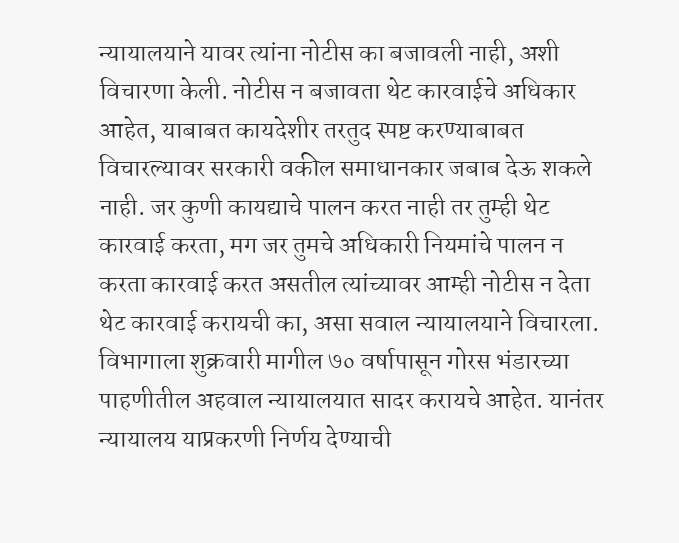न्यायालयाने यावर त्यांना नोटीस का बजावली नाही, अशी विचारणा केली. नोटीस न बजावता थेट कारवाईचे अधिकार आहेत, याबाबत कायदेशीर तरतुद स्पष्ट करण्याबाबत विचारल्यावर सरकारी वकील समाधानकार जबाब देऊ शकले नाही. जर कुणी कायद्याचे पालन करत नाही तर तुम्ही थेट कारवाई करता, मग जर तुमचे अधिकारी नियमांचे पालन न करता कारवाई करत असतील त्यांच्यावर आम्ही नोटीस न देता थेट कारवाई करायची का, असा सवाल न्यायालयाने विचारला. विभागाला शुक्रवारी मागील ७० वर्षापासून गोरस भंडारच्या पाहणीतील अहवाल न्यायालयात सादर करायचे आहेत. यानंतर न्यायालय याप्रकरणी निर्णय देण्याची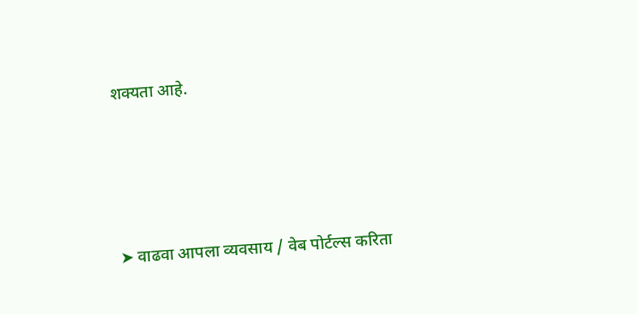शक्यता आहे.




➤ वाढवा आपला व्यवसाय / वेब पोर्टल्स करिता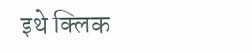इथे क्लिक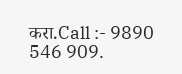करा.Call :- 9890 546 909.